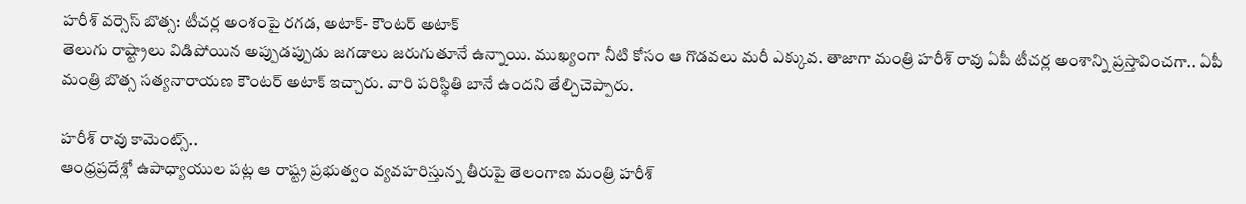హరీశ్ వర్సెస్ బొత్స: టీచర్ల అంశంపై రగడ, అటాక్- కౌంటర్ అటాక్
తెలుగు రాష్ట్రాలు విడిపోయిన అప్పుడప్పుడు జగడాలు జరుగుతూనే ఉన్నాయి. ముఖ్యంగా నీటి కోసం ఆ గొడవలు మరీ ఎక్కువ. తాజాగా మంత్రి హరీశ్ రావు ఏపీ టీచర్ల అంశాన్ని ప్రస్తావించగా.. ఏపీ మంత్రి బొత్స సత్యనారాయణ కౌంటర్ అటాక్ ఇచ్చారు. వారి పరిస్థితి బానే ఉందని తేల్చిచెప్పారు.

హరీశ్ రావు కామెంట్స్..
ఆంధ్రప్రదేశ్లో ఉపాధ్యాయుల పట్ల ఆ రాష్ట్ర ప్రభుత్వం వ్యవహరిస్తున్న తీరుపై తెలంగాణ మంత్రి హరీశ్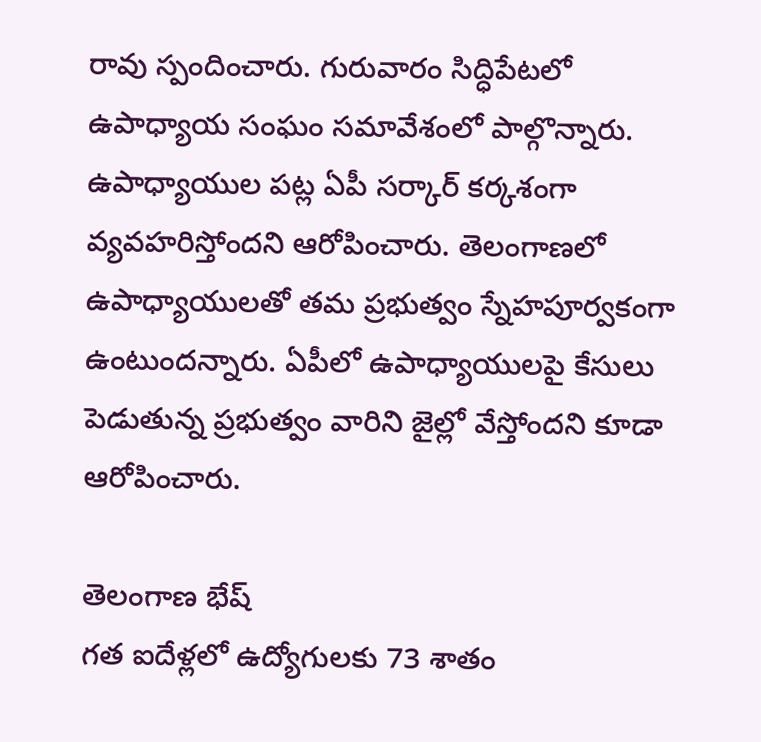రావు స్పందించారు. గురువారం సిద్ధిపేటలో ఉపాధ్యాయ సంఘం సమావేశంలో పాల్గొన్నారు. ఉపాధ్యాయుల పట్ల ఏపీ సర్కార్ కర్కశంగా వ్యవహరిస్తోందని ఆరోపించారు. తెలంగాణలో ఉపాధ్యాయులతో తమ ప్రభుత్వం స్నేహపూర్వకంగా ఉంటుందన్నారు. ఏపీలో ఉపాధ్యాయులపై కేసులు పెడుతున్న ప్రభుత్వం వారిని జైల్లో వేస్తోందని కూడా ఆరోపించారు.

తెలంగాణ భేష్
గత ఐదేళ్లలో ఉద్యోగులకు 73 శాతం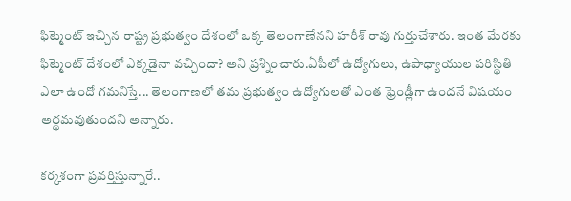ఫిట్మెంట్ ఇచ్చిన రాష్ట్ర ప్రభుత్వం దేశంలో ఒక్క తెలంగాణేనని హరీశ్ రావు గుర్తుచేశారు. ఇంత మేరకు ఫిట్మెంట్ దేశంలో ఎక్కడైనా వచ్చిందా? అని ప్రశ్నించారు.ఏపీలో ఉద్యోగులు, ఉపాధ్యాయుల పరిస్థితి ఎలా ఉందో గమనిస్తే... తెలంగాణలో తమ ప్రభుత్వం ఉద్యోగులతో ఎంత ఫ్రెండ్లీగా ఉందనే విషయం అర్థమవుతుందని అన్నారు.

కర్కశంగా ప్రవర్తిస్తున్నారే..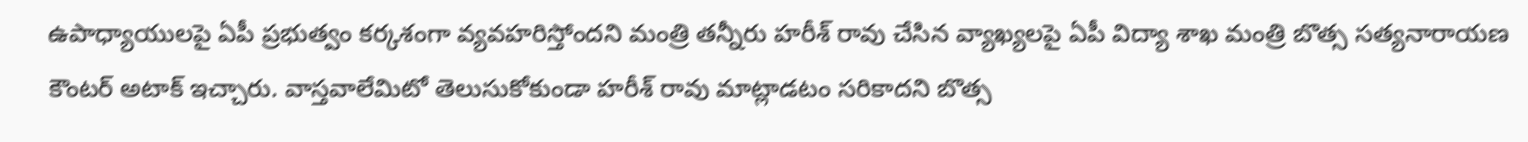ఉపాధ్యాయులపై ఏపీ ప్రభుత్వం కర్కశంగా వ్యవహరిస్తోందని మంత్రి తన్నీరు హరీశ్ రావు చేసిన వ్యాఖ్యలపై ఏపీ విద్యా శాఖ మంత్రి బొత్స సత్యనారాయణ కౌంటర్ అటాక్ ఇచ్చారు. వాస్తవాలేమిటో తెలుసుకోకుండా హరీశ్ రావు మాట్లాడటం సరికాదని బొత్స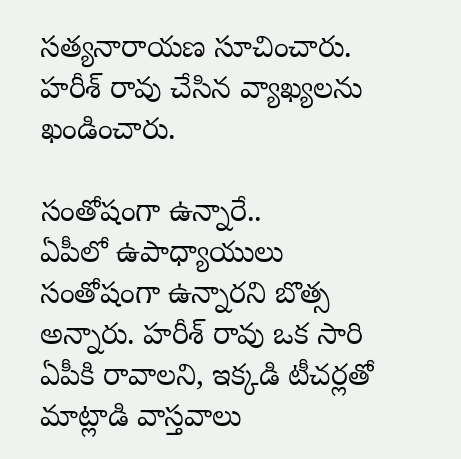సత్యనారాయణ సూచించారు. హరీశ్ రావు చేసిన వ్యాఖ్యలను ఖండించారు.

సంతోషంగా ఉన్నారే..
ఏపీలో ఉపాధ్యాయులు సంతోషంగా ఉన్నారని బొత్స అన్నారు. హరీశ్ రావు ఒక సారి ఏపీకి రావాలని, ఇక్కడి టీచర్లతో మాట్లాడి వాస్తవాలు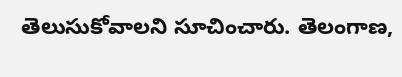తెలుసుకోవాలని సూచించారు. తెలంగాణ,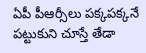ఏపీ పీఆర్సీలు పక్కపక్కనే పట్టుకుని చూస్తే తేడా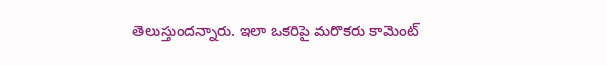తెలుస్తుందన్నారు. ఇలా ఒకరిపై మరొకరు కామెంట్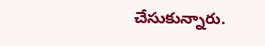చేసుకున్నారు.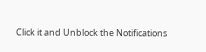Click it and Unblock the Notifications